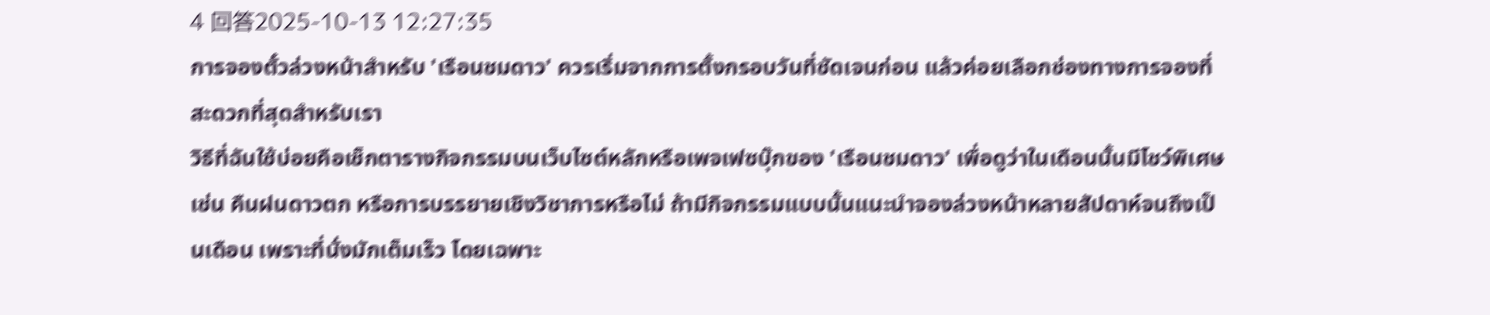4 回答2025-10-13 12:27:35
การจองตั๋วล่วงหน้าสำหรับ 'เรือนชมดาว' ควรเริ่มจากการตั้งกรอบวันที่ชัดเจนก่อน แล้วค่อยเลือกช่องทางการจองที่สะดวกที่สุดสำหรับเรา
วิธีที่ฉันใช้บ่อยคือเช็กตารางกิจกรรมบนเว็บไซต์หลักหรือเพจเฟซบุ๊กของ 'เรือนชมดาว' เพื่อดูว่าในเดือนนั้นมีโชว์พิเศษ เช่น คืนฝนดาวตก หรือการบรรยายเชิงวิชาการหรือไม่ ถ้ามีกิจกรรมแบบนั้นแนะนำจองล่วงหน้าหลายสัปดาห์จนถึงเป็นเดือน เพราะที่นั่งมักเต็มเร็ว โดยเฉพาะ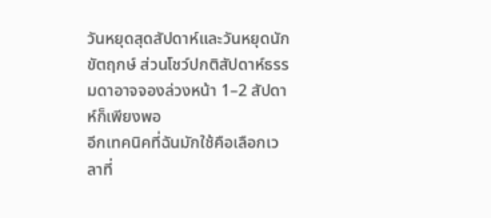วันหยุดสุดสัปดาห์และวันหยุดนักขัตฤกษ์ ส่วนโชว์ปกติสัปดาห์ธรรมดาอาจจองล่วงหน้า 1–2 สัปดาห์ก็เพียงพอ
อีกเทคนิคที่ฉันมักใช้คือเลือกเวลาที่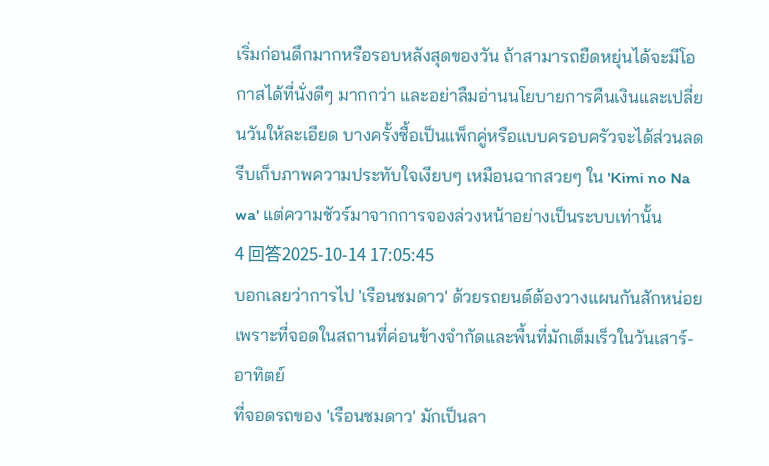เริ่มก่อนดึกมากหรือรอบหลังสุดของวัน ถ้าสามารถยืดหยุ่นได้จะมีโอกาสได้ที่นั่งดีๆ มากกว่า และอย่าลืมอ่านนโยบายการคืนเงินและเปลี่ยนวันให้ละเอียด บางครั้งซื้อเป็นแพ็กคู่หรือแบบครอบครัวจะได้ส่วนลด รีบเก็บภาพความประทับใจเงียบๆ เหมือนฉากสวยๆ ใน 'Kimi no Na wa' แต่ความชัวร์มาจากการจองล่วงหน้าอย่างเป็นระบบเท่านั้น
4 回答2025-10-14 17:05:45
บอกเลยว่าการไป 'เรือนชมดาว' ด้วยรถยนต์ต้องวางแผนกันสักหน่อย เพราะที่จอดในสถานที่ค่อนข้างจำกัดและพื้นที่มักเต็มเร็วในวันเสาร์-อาทิตย์
ที่จอดรถของ 'เรือนชมดาว' มักเป็นลา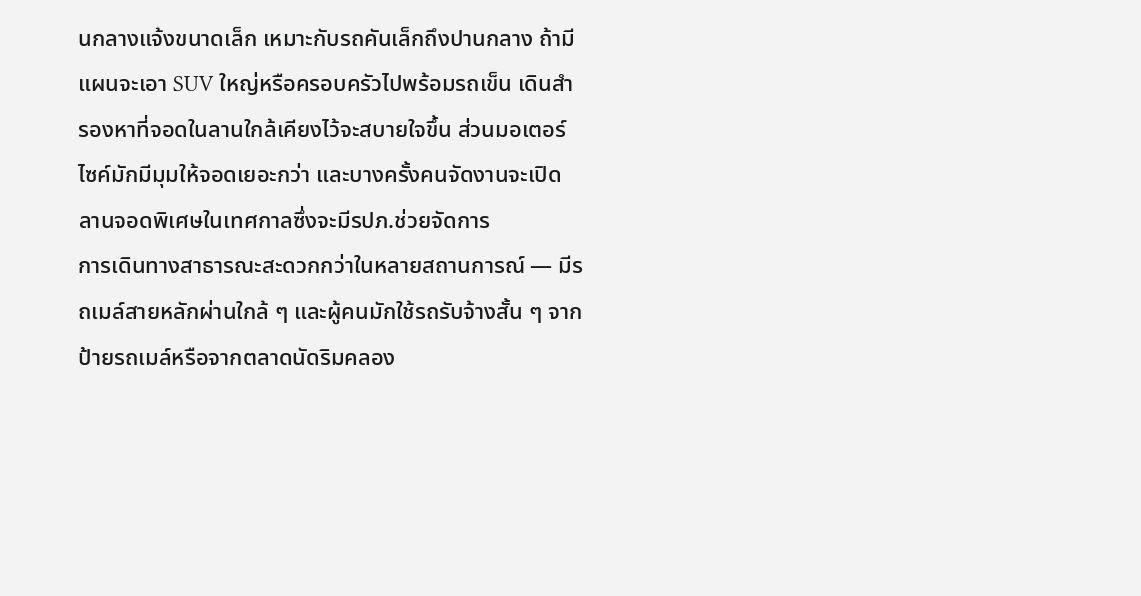นกลางแจ้งขนาดเล็ก เหมาะกับรถคันเล็กถึงปานกลาง ถ้ามีแผนจะเอา SUV ใหญ่หรือครอบครัวไปพร้อมรถเข็น เดินสำรองหาที่จอดในลานใกล้เคียงไว้จะสบายใจขึ้น ส่วนมอเตอร์ไซค์มักมีมุมให้จอดเยอะกว่า และบางครั้งคนจัดงานจะเปิดลานจอดพิเศษในเทศกาลซึ่งจะมีรปภ.ช่วยจัดการ
การเดินทางสาธารณะสะดวกกว่าในหลายสถานการณ์ — มีรถเมล์สายหลักผ่านใกล้ ๆ และผู้คนมักใช้รถรับจ้างสั้น ๆ จากป้ายรถเมล์หรือจากตลาดนัดริมคลอง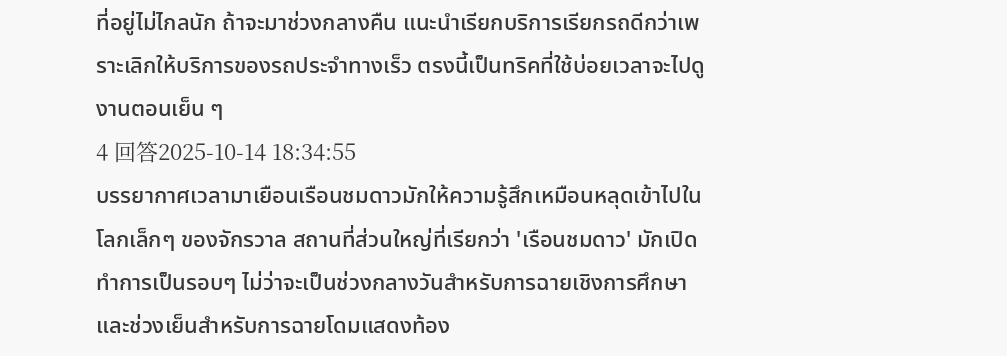ที่อยู่ไม่ไกลนัก ถ้าจะมาช่วงกลางคืน แนะนำเรียกบริการเรียกรถดีกว่าเพราะเลิกให้บริการของรถประจำทางเร็ว ตรงนี้เป็นทริคที่ใช้บ่อยเวลาจะไปดูงานตอนเย็น ๆ
4 回答2025-10-14 18:34:55
บรรยากาศเวลามาเยือนเรือนชมดาวมักให้ความรู้สึกเหมือนหลุดเข้าไปในโลกเล็กๆ ของจักรวาล สถานที่ส่วนใหญ่ที่เรียกว่า 'เรือนชมดาว' มักเปิดทำการเป็นรอบๆ ไม่ว่าจะเป็นช่วงกลางวันสำหรับการฉายเชิงการศึกษาและช่วงเย็นสำหรับการฉายโดมแสดงท้อง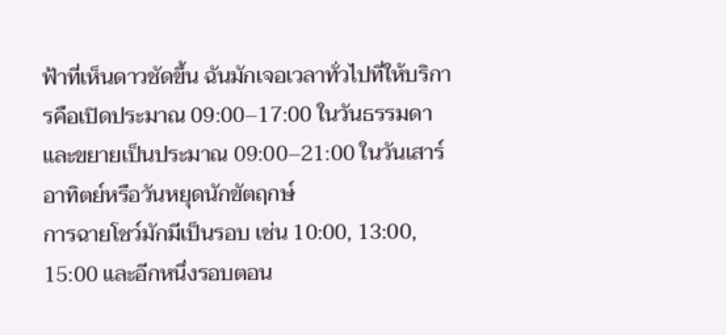ฟ้าที่เห็นดาวชัดขึ้น ฉันมักเจอเวลาทั่วไปที่ให้บริการคือเปิดประมาณ 09:00–17:00 ในวันธรรมดา และขยายเป็นประมาณ 09:00–21:00 ในวันเสาร์อาทิตย์หรือวันหยุดนักขัตฤกษ์
การฉายโชว์มักมีเป็นรอบ เช่น 10:00, 13:00, 15:00 และอีกหนึ่งรอบตอน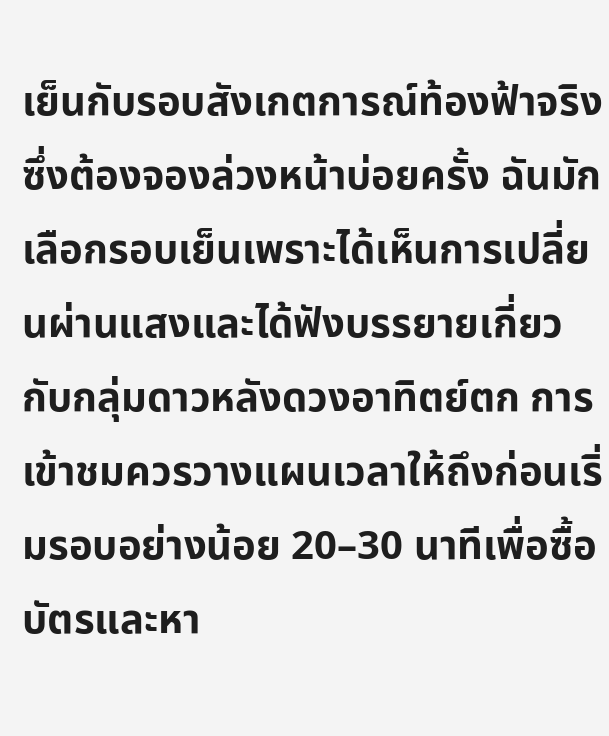เย็นกับรอบสังเกตการณ์ท้องฟ้าจริง ซึ่งต้องจองล่วงหน้าบ่อยครั้ง ฉันมักเลือกรอบเย็นเพราะได้เห็นการเปลี่ยนผ่านแสงและได้ฟังบรรยายเกี่ยวกับกลุ่มดาวหลังดวงอาทิตย์ตก การเข้าชมควรวางแผนเวลาให้ถึงก่อนเริ่มรอบอย่างน้อย 20–30 นาทีเพื่อซื้อบัตรและหา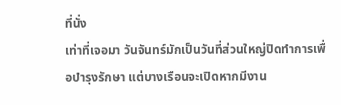ที่นั่ง
เท่าที่เจอมา วันจันทร์มักเป็นวันที่ส่วนใหญ่ปิดทำการเพื่อบำรุงรักษา แต่บางเรือนจะเปิดหากมีงาน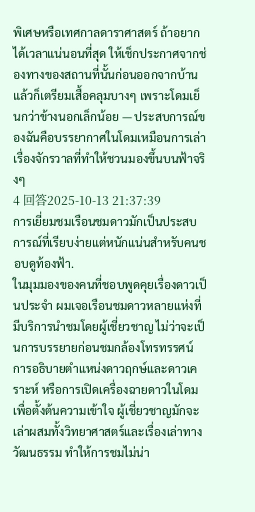พิเศษหรือเทศกาลดาราศาสตร์ ถ้าอยากได้เวลาแน่นอนที่สุด ให้เช็กประกาศจากช่องทางของสถานที่นั้นก่อนออกจากบ้าน แล้วก็เตรียมเสื้อคลุมบางๆ เพราะโดมเย็นกว่าข้างนอกเล็กน้อย — ประสบการณ์ของฉันคือบรรยากาศในโดมเหมือนการเล่าเรื่องจักรวาลที่ทำให้ชวนมองขึ้นบนฟ้าจริงๆ
4 回答2025-10-13 21:37:39
การเยี่ยมชมเรือนชมดาวมักเป็นประสบการณ์ที่เรียบง่ายแต่หนักแน่นสำหรับคนชอบดูท้องฟ้า.
ในมุมมองของคนที่ชอบพูดคุยเรื่องดาวเป็นประจำ ผมเจอเรือนชมดาวหลายแห่งที่มีบริการนำชมโดยผู้เชี่ยวชาญ ไม่ว่าจะเป็นการบรรยายก่อนชมกล้องโทรทรรศน์ การอธิบายตำแหน่งดาวฤกษ์และดาวเคราะห์ หรือการเปิดเครื่องฉายดาวในโดมเพื่อตั้งต้นความเข้าใจ ผู้เชี่ยวชาญมักจะเล่าผสมทั้งวิทยาศาสตร์และเรื่องเล่าทางวัฒนธรรม ทำให้การชมไม่น่า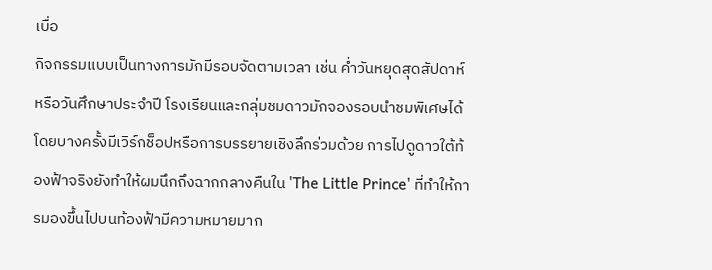เบื่อ
กิจกรรมแบบเป็นทางการมักมีรอบจัดตามเวลา เช่น ค่ำวันหยุดสุดสัปดาห์หรือวันศึกษาประจำปี โรงเรียนและกลุ่มชมดาวมักจองรอบนำชมพิเศษได้ โดยบางครั้งมีเวิร์กช็อปหรือการบรรยายเชิงลึกร่วมด้วย การไปดูดาวใต้ท้องฟ้าจริงยังทำให้ผมนึกถึงฉากกลางคืนใน 'The Little Prince' ที่ทำให้การมองขึ้นไปบนท้องฟ้ามีความหมายมาก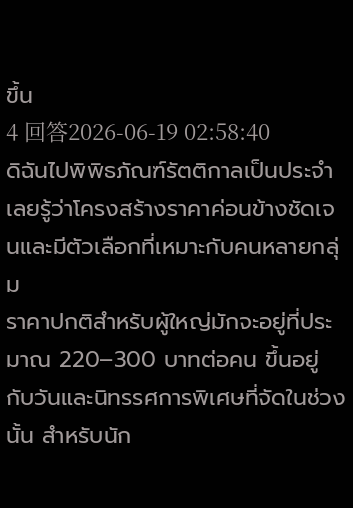ขึ้น
4 回答2026-06-19 02:58:40
ดิฉันไปพิพิธภัณฑ์รัตติกาลเป็นประจำเลยรู้ว่าโครงสร้างราคาค่อนข้างชัดเจนและมีตัวเลือกที่เหมาะกับคนหลายกลุ่ม
ราคาปกติสำหรับผู้ใหญ่มักจะอยู่ที่ประมาณ 220–300 บาทต่อคน ขึ้นอยู่กับวันและนิทรรศการพิเศษที่จัดในช่วงนั้น สำหรับนัก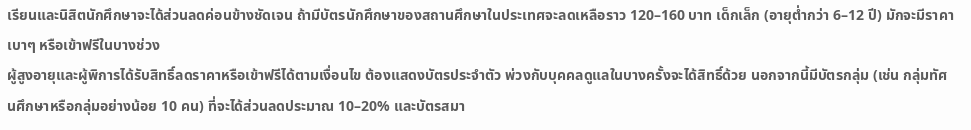เรียนและนิสิตนักศึกษาจะได้ส่วนลดค่อนข้างชัดเจน ถ้ามีบัตรนักศึกษาของสถานศึกษาในประเทศจะลดเหลือราว 120–160 บาท เด็กเล็ก (อายุต่ำกว่า 6–12 ปี) มักจะมีราคาเบาๆ หรือเข้าฟรีในบางช่วง
ผู้สูงอายุและผู้พิการได้รับสิทธิ์ลดราคาหรือเข้าฟรีได้ตามเงื่อนไข ต้องแสดงบัตรประจำตัว พ่วงกับบุคคลดูแลในบางครั้งจะได้สิทธิ์ด้วย นอกจากนี้มีบัตรกลุ่ม (เช่น กลุ่มทัศนศึกษาหรือกลุ่มอย่างน้อย 10 คน) ที่จะได้ส่วนลดประมาณ 10–20% และบัตรสมา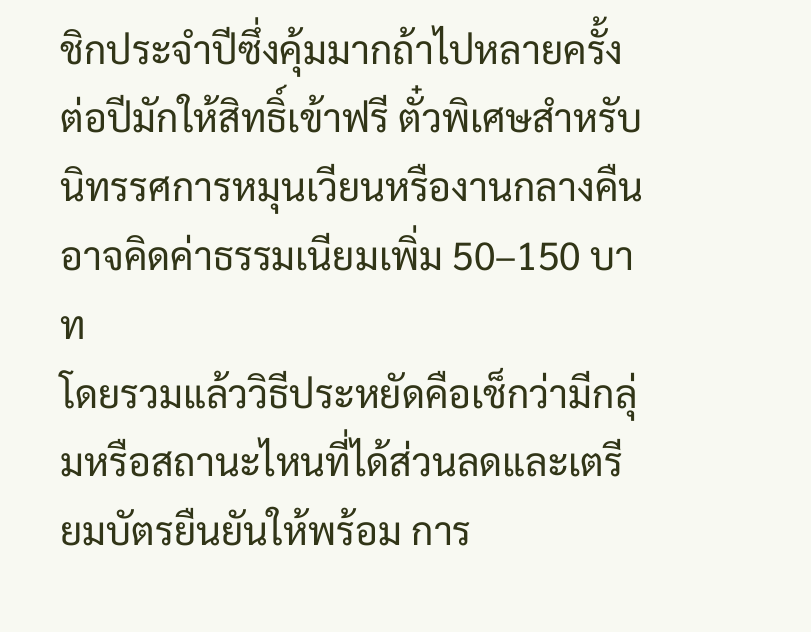ชิกประจำปีซึ่งคุ้มมากถ้าไปหลายครั้ง ต่อปีมักให้สิทธิ์เข้าฟรี ตั๋วพิเศษสำหรับนิทรรศการหมุนเวียนหรืองานกลางคืนอาจคิดค่าธรรมเนียมเพิ่ม 50–150 บาท
โดยรวมแล้ววิธีประหยัดคือเช็กว่ามีกลุ่มหรือสถานะไหนที่ได้ส่วนลดและเตรียมบัตรยืนยันให้พร้อม การ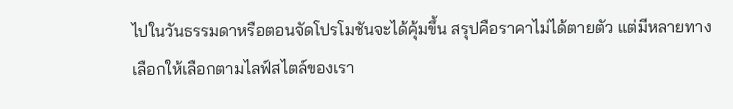ไปในวันธรรมดาหรือตอนจัดโปรโมชันจะได้คุ้มขึ้น สรุปคือราคาไม่ได้ตายตัว แต่มีหลายทางเลือกให้เลือกตามไลฟ์สไตล์ของเรา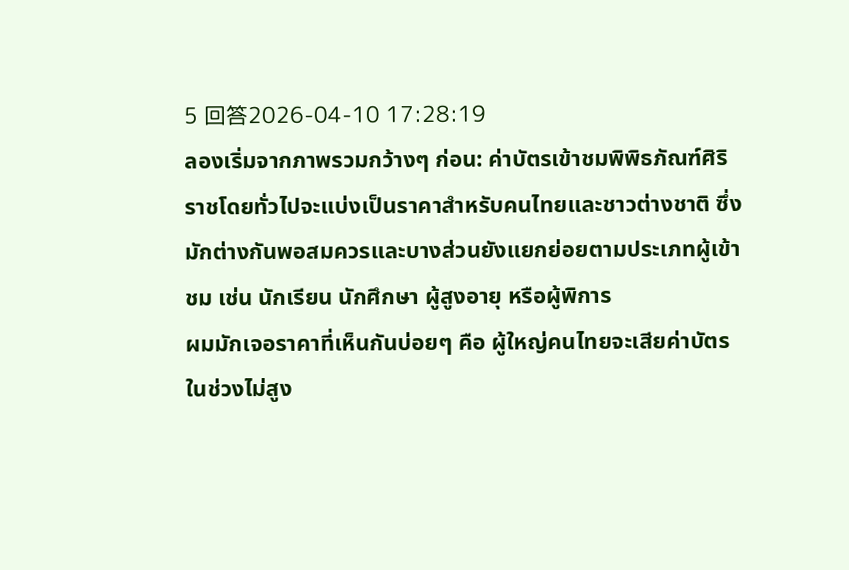5 回答2026-04-10 17:28:19
ลองเริ่มจากภาพรวมกว้างๆ ก่อน: ค่าบัตรเข้าชมพิพิธภัณฑ์ศิริราชโดยทั่วไปจะแบ่งเป็นราคาสำหรับคนไทยและชาวต่างชาติ ซึ่งมักต่างกันพอสมควรและบางส่วนยังแยกย่อยตามประเภทผู้เข้าชม เช่น นักเรียน นักศึกษา ผู้สูงอายุ หรือผู้พิการ
ผมมักเจอราคาที่เห็นกันบ่อยๆ คือ ผู้ใหญ่คนไทยจะเสียค่าบัตรในช่วงไม่สูง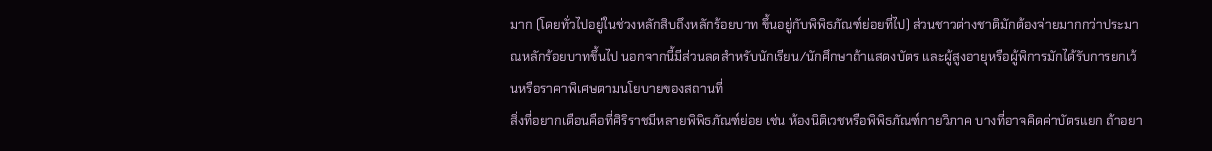มาก (โดยทั่วไปอยู่ในช่วงหลักสิบถึงหลักร้อยบาท ขึ้นอยู่กับพิพิธภัณฑ์ย่อยที่ไป) ส่วนชาวต่างชาติมักต้องจ่ายมากกว่าประมาณหลักร้อยบาทขึ้นไป นอกจากนี้มีส่วนลดสำหรับนักเรียน/นักศึกษาถ้าแสดงบัตร และผู้สูงอายุหรือผู้พิการมักได้รับการยกเว้นหรือราคาพิเศษตามนโยบายของสถานที่
สิ่งที่อยากเตือนคือที่ศิริราชมีหลายพิพิธภัณฑ์ย่อย เช่น ห้องนิติเวชหรือพิพิธภัณฑ์กายวิภาค บางที่อาจคิดค่าบัตรแยก ถ้าอยา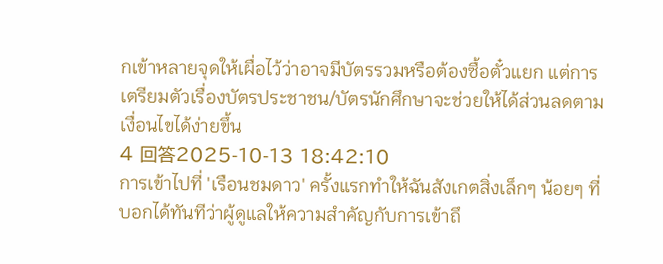กเข้าหลายจุดให้เผื่อไว้ว่าอาจมีบัตรรวมหรือต้องซื้อตั๋วแยก แต่การเตรียมตัวเรื่องบัตรประชาชน/บัตรนักศึกษาจะช่วยให้ได้ส่วนลดตามเงื่อนไขได้ง่ายขึ้น
4 回答2025-10-13 18:42:10
การเข้าไปที่ 'เรือนชมดาว' ครั้งแรกทำให้ฉันสังเกตสิ่งเล็กๆ น้อยๆ ที่บอกได้ทันทีว่าผู้ดูแลให้ความสำคัญกับการเข้าถึ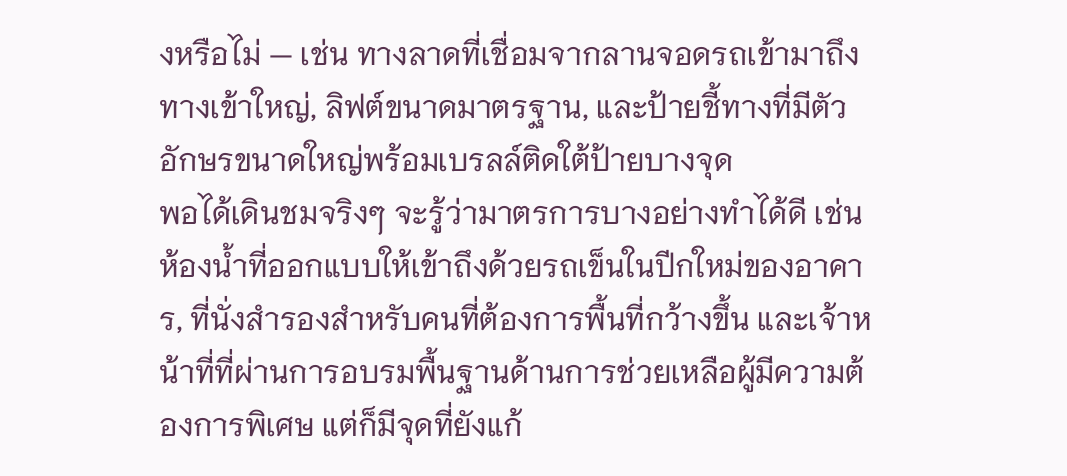งหรือไม่ — เช่น ทางลาดที่เชื่อมจากลานจอดรถเข้ามาถึงทางเข้าใหญ่, ลิฟต์ขนาดมาตรฐาน, และป้ายชี้ทางที่มีตัวอักษรขนาดใหญ่พร้อมเบรลล์ติดใต้ป้ายบางจุด
พอได้เดินชมจริงๆ จะรู้ว่ามาตรการบางอย่างทำได้ดี เช่น ห้องน้ำที่ออกแบบให้เข้าถึงด้วยรถเข็นในปีกใหม่ของอาคาร, ที่นั่งสำรองสำหรับคนที่ต้องการพื้นที่กว้างขึ้น และเจ้าหน้าที่ที่ผ่านการอบรมพื้นฐานด้านการช่วยเหลือผู้มีความต้องการพิเศษ แต่ก็มีจุดที่ยังแก้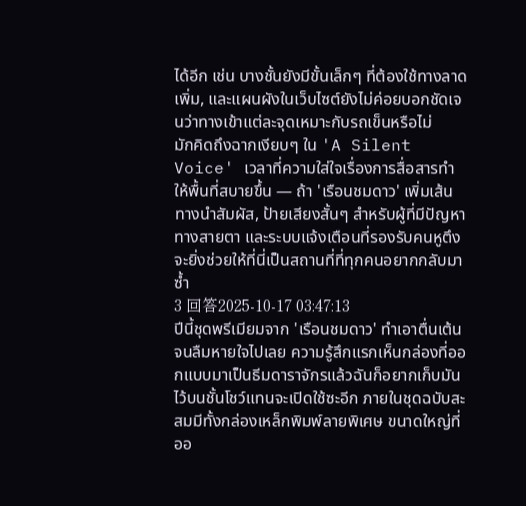ได้อีก เช่น บางชั้นยังมีขั้นเล็กๆ ที่ต้องใช้ทางลาดเพิ่ม, และแผนผังในเว็บไซต์ยังไม่ค่อยบอกชัดเจนว่าทางเข้าแต่ละจุดเหมาะกับรถเข็นหรือไม่
มักคิดถึงฉากเงียบๆ ใน 'A Silent Voice' เวลาที่ความใส่ใจเรื่องการสื่อสารทำให้พื้นที่สบายขึ้น — ถ้า 'เรือนชมดาว' เพิ่มเส้นทางนำสัมผัส, ป้ายเสียงสั้นๆ สำหรับผู้ที่มีปัญหาทางสายตา และระบบแจ้งเตือนที่รองรับคนหูตึง จะยิ่งช่วยให้ที่นี่เป็นสถานที่ที่ทุกคนอยากกลับมาซ้ำ
3 回答2025-10-17 03:47:13
ปีนี้ชุดพรีเมียมจาก 'เรือนชมดาว' ทำเอาตื่นเต้นจนลืมหายใจไปเลย ความรู้สึกแรกเห็นกล่องที่ออกแบบมาเป็นธีมดาราจักรแล้วฉันก็อยากเก็บมันไว้บนชั้นโชว์แทนจะเปิดใช้ซะอีก ภายในชุดฉบับสะสมมีทั้งกล่องเหล็กพิมพ์ลายพิเศษ ขนาดใหญ่ที่ออ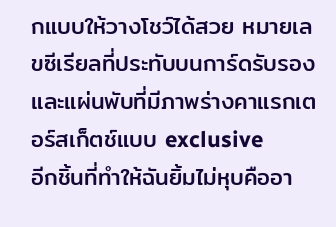กแบบให้วางโชว์ได้สวย หมายเลขซีเรียลที่ประทับบนการ์ดรับรอง และแผ่นพับที่มีภาพร่างคาแรกเตอร์สเก็ตช์แบบ exclusive
อีกชิ้นที่ทำให้ฉันยิ้มไม่หุบคืออา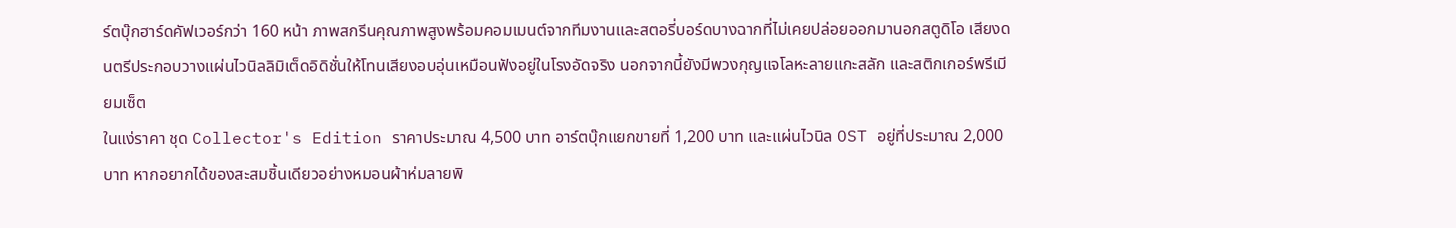ร์ตบุ๊กฮาร์ดคัฟเวอร์กว่า 160 หน้า ภาพสกรีนคุณภาพสูงพร้อมคอมเมนต์จากทีมงานและสตอรี่บอร์ดบางฉากที่ไม่เคยปล่อยออกมานอกสตูดิโอ เสียงดนตรีประกอบวางแผ่นไวนิลลิมิเต็ดอิดิชั่นให้โทนเสียงอบอุ่นเหมือนฟังอยู่ในโรงอัดจริง นอกจากนี้ยังมีพวงกุญแจโลหะลายแกะสลัก และสติกเกอร์พรีเมียมเซ็ต
ในแง่ราคา ชุด Collector's Edition ราคาประมาณ 4,500 บาท อาร์ตบุ๊กแยกขายที่ 1,200 บาท และแผ่นไวนิล OST อยู่ที่ประมาณ 2,000 บาท หากอยากได้ของสะสมชิ้นเดียวอย่างหมอนผ้าห่มลายพิ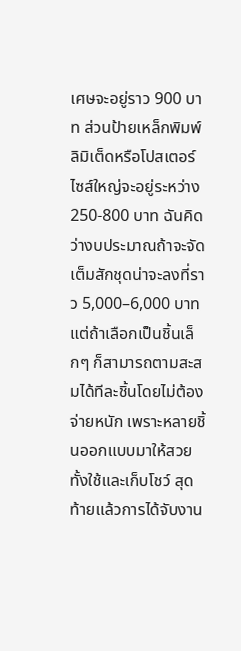เศษจะอยู่ราว 900 บาท ส่วนป้ายเหล็กพิมพ์ลิมิเต็ดหรือโปสเตอร์ไซส์ใหญ่จะอยู่ระหว่าง 250-800 บาท ฉันคิดว่างบประมาณถ้าจะจัดเต็มสักชุดน่าจะลงที่ราว 5,000–6,000 บาท แต่ถ้าเลือกเป็นชิ้นเล็กๆ ก็สามารถตามสะสมได้ทีละชิ้นโดยไม่ต้องจ่ายหนัก เพราะหลายชิ้นออกแบบมาให้สวยทั้งใช้และเก็บโชว์ สุดท้ายแล้วการได้จับงาน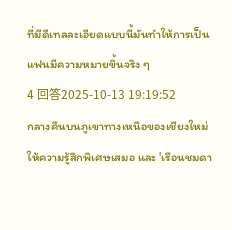ที่มีดีเทลละเอียดแบบนี้มันทำให้การเป็นแฟนมีความหมายขึ้นจริง ๆ
4 回答2025-10-13 19:19:52
กลางคืนบนภูเขาทางเหนือของเชียงใหม่ให้ความรู้สึกพิเศษเสมอ และ 'เรือนชมดา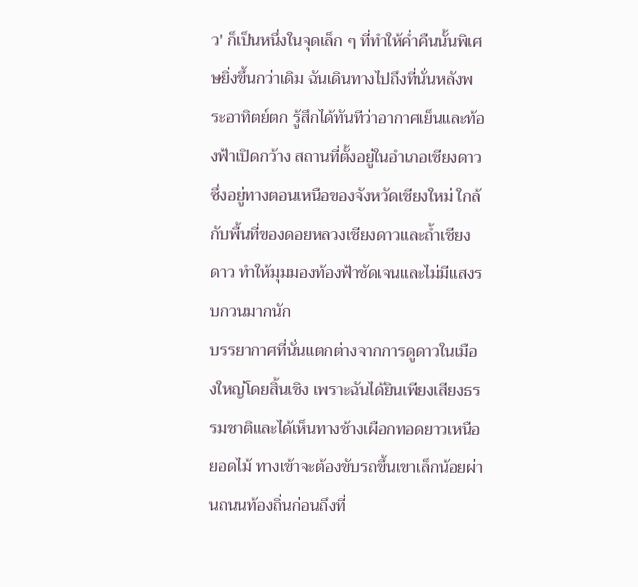ว' ก็เป็นหนึ่งในจุดเล็ก ๆ ที่ทำให้ค่ำคืนนั้นพิเศษยิ่งขึ้นกว่าเดิม ฉันเดินทางไปถึงที่นั่นหลังพระอาทิตย์ตก รู้สึกได้ทันทีว่าอากาศเย็นและท้องฟ้าเปิดกว้าง สถานที่ตั้งอยู่ในอำเภอเชียงดาว ซึ่งอยู่ทางตอนเหนือของจังหวัดเชียงใหม่ ใกล้กับพื้นที่ของดอยหลวงเชียงดาวและถ้ำเชียงดาว ทำให้มุมมองท้องฟ้าชัดเจนและไม่มีแสงรบกวนมากนัก
บรรยากาศที่นั่นแตกต่างจากการดูดาวในเมืองใหญ่โดยสิ้นเชิง เพราะฉันได้ยินเพียงเสียงธรรมชาติและได้เห็นทางช้างเผือกทอดยาวเหนือยอดไม้ ทางเข้าจะต้องขับรถขึ้นเขาเล็กน้อยผ่านถนนท้องถิ่นก่อนถึงที่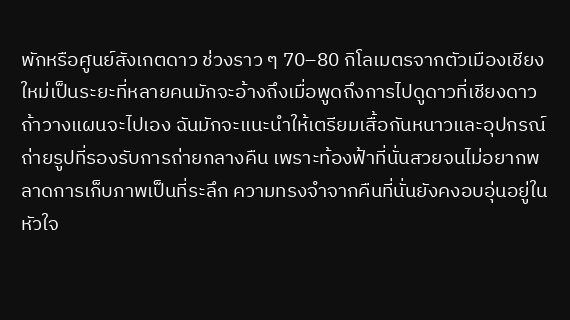พักหรือศูนย์สังเกตดาว ช่วงราว ๆ 70–80 กิโลเมตรจากตัวเมืองเชียงใหม่เป็นระยะที่หลายคนมักจะอ้างถึงเมื่อพูดถึงการไปดูดาวที่เชียงดาว
ถ้าวางแผนจะไปเอง ฉันมักจะแนะนำให้เตรียมเสื้อกันหนาวและอุปกรณ์ถ่ายรูปที่รองรับการถ่ายกลางคืน เพราะท้องฟ้าที่นั่นสวยจนไม่อยากพลาดการเก็บภาพเป็นที่ระลึก ความทรงจำจากคืนที่นั่นยังคงอบอุ่นอยู่ในหัวใจ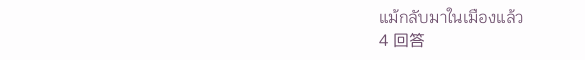แม้กลับมาในเมืองแล้ว
4 回答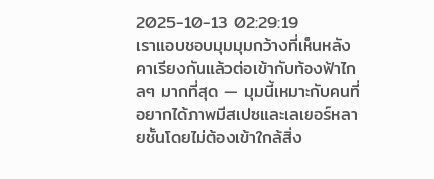2025-10-13 02:29:19
เราแอบชอบมุมมุมกว้างที่เห็นหลังคาเรียงกันแล้วต่อเข้ากับท้องฟ้าไกลๆ มากที่สุด — มุมนี้เหมาะกับคนที่อยากได้ภาพมีสเปซและเลเยอร์หลายชั้นโดยไม่ต้องเข้าใกล้สิ่ง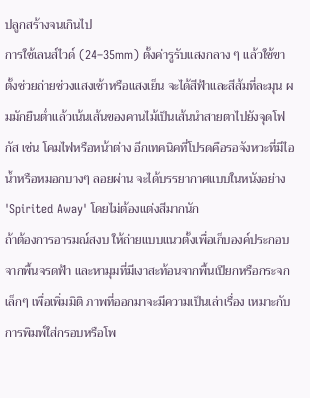ปลูกสร้างจนเกินไป
การใช้เลนส์ไวด์ (24–35mm) ตั้งค่ารูรับแสงกลาง ๆ แล้วใช้ขาตั้งช่วยถ่ายช่วงแสงเช้าหรือแสงเย็น จะได้สีฟ้าและสีส้มที่ละมุน ผมมักยืนต่ำแล้วเน้นเส้นของคานไม้เป็นเส้นนำสายตาไปยังจุดโฟกัส เช่น โคมไฟหรือหน้าต่าง อีกเทคนิคที่โปรดคือรอจังหวะที่มีไอน้ำหรือหมอกบางๆ ลอยผ่าน จะได้บรรยากาศแบบในหนังอย่าง 'Spirited Away' โดยไม่ต้องแต่งสีมากนัก
ถ้าต้องการอารมณ์สงบ ให้ถ่ายแบบแนวตั้งเพื่อเก็บองค์ประกอบจากพื้นจรดฟ้า และหามุมที่มีเงาสะท้อนจากพื้นเปียกหรือกระจกเล็กๆ เพื่อเพิ่มมิติ ภาพที่ออกมาจะมีความเป็นเล่าเรื่อง เหมาะกับการพิมพ์ใส่กรอบหรือโพ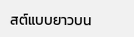สต์แบบยาวบน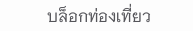บล็อกท่องเที่ยว